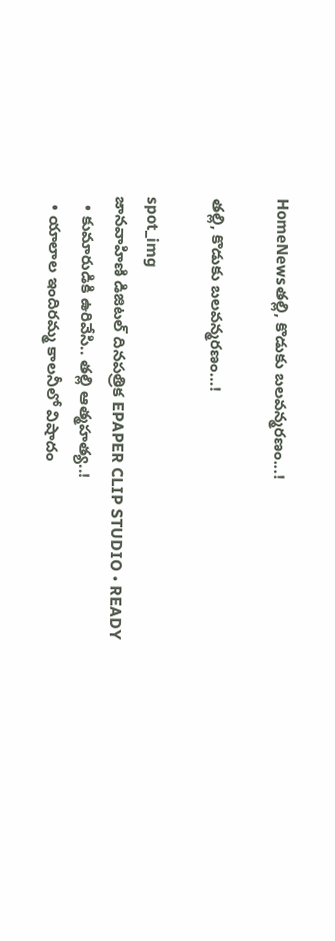HomeNewsతల్లి, కొడుకు బలవన్మరణం...!

తల్లి, కొడుకు బలవన్మరణం…!

spot_img
జానవాహిణి డిజిటల్ దినపత్రిక EPAPER CLIP STUDIO • READY
  • కుమారుడికి ఉరివేసి.. తల్లి ఆత్మహత్య..!
  • యాలాల ఇందిరమ్మ కాలనీలో విషాదం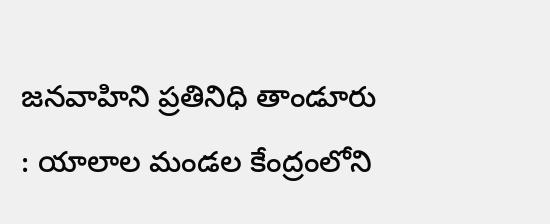జనవాహిని ప్రతినిధి తాండూరు : యాలాల మండల కేంద్రంలోని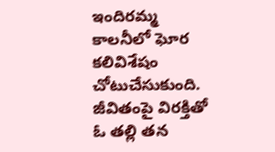ఇందిరమ్మ కాలనీలో ఘోర కలివిశేషం చోటుచేసుకుంది. జీవితంపై విరక్తితో ఓ తల్లి తన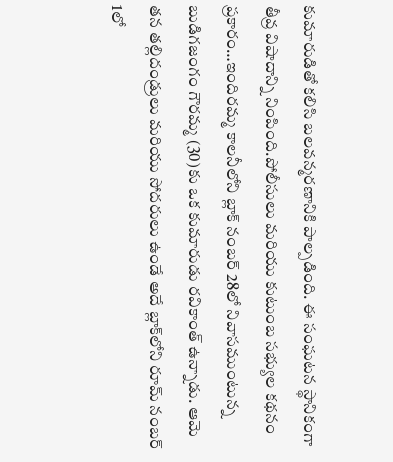కుమారుడితో కలిసి బలవన్మరణానికి పాల్పడింది. ఈ సంఘటన స్థానికంగా తీవ్ర విషాదాన్ని నింపింది.పోలీసులు మరియు కుటుంబ సభ్యుల కథనం ప్రకారం…ఇందిరమ్మ కాలనీలోని బ్లాక్ నంబర్ 28లో నివాసముంటున్న బుడిగజంగం గౌరమ్మ (30)కు ఒక కుమారుడు రవికాంత్ ఉన్నాడు. ఆమె తన తల్లిదండ్రులు మరియు సోదరులు ఉండే అదే బ్లాక్‌లోని రూమ్ నంబర్ 1లో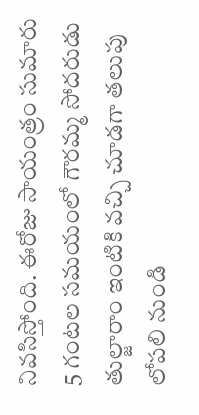నివసిస్తోంది. ఈరోజు సాయంత్రం సుమారు 5 గంటల సమయంలో గౌరమ్మ సోదరుడు తుల్జారాం ఇంటికి వచ్చి చూడగా తలుపు లోపలి నుండి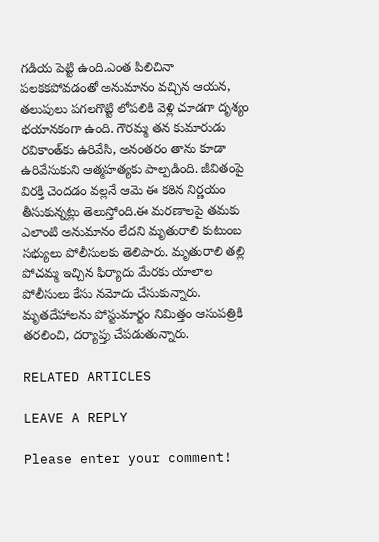గడియ పెట్టి ఉంది.ఎంత పిలిచినా పలకకపోవడంతో అనుమానం వచ్చిన ఆయన, తలుపులు పగలగొట్టి లోపలికి వెళ్లి చూడగా దృశ్యం భయానకంగా ఉంది. గౌరమ్మ తన కుమారుడు రవికాంత్‌కు ఉరివేసి, అనంతరం తాను కూడా ఉరివేసుకుని ఆత్మహత్యకు పాల్పడింది. జీవితంపై విరక్తి చెందడం వల్లనే ఆమె ఈ కఠిన నిర్ణయం తీసుకున్నట్లు తెలుస్తోంది.ఈ మరణాలపై తమకు ఎలాంటి అనుమానం లేదని మృతురాలి కుటుంబ సభ్యులు పోలీసులకు తెలిపారు. మృతురాలి తల్లి పోచమ్మ ఇచ్చిన ఫిర్యాదు మేరకు యాలాల పోలీసులు కేసు నమోదు చేసుకున్నారు. మృతదేహాలను పోస్టుమార్టం నిమిత్తం ఆసుపత్రికి తరలించి, దర్యాప్తు చేపడుతున్నారు.

RELATED ARTICLES

LEAVE A REPLY

Please enter your comment!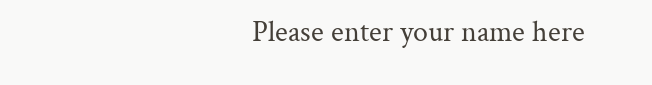Please enter your name here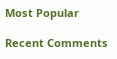Most Popular

Recent Comments